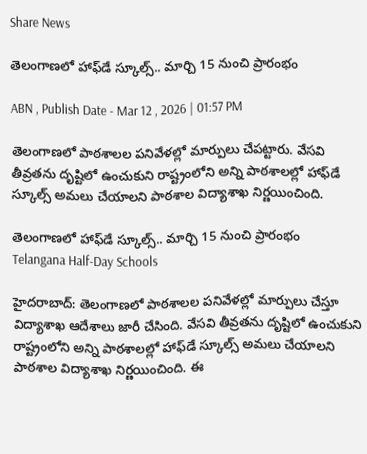Share News

తెలంగాణలో హాఫ్‌డే స్కూల్స్.. మార్చి 15 నుంచి ప్రారంభం

ABN , Publish Date - Mar 12 , 2026 | 01:57 PM

తెలంగాణలో పాఠశాలల పనివేళల్లో మార్పులు చేపట్టారు. వేసవి తీవ్రతను దృష్టిలో ఉంచుకుని రాష్ట్రంలోని అన్ని పాఠశాలల్లో హాఫ్‌డే స్కూల్స్ అమలు చేయాలని పాఠశాల విద్యాశాఖ నిర్ణయించింది.

తెలంగాణలో హాఫ్‌డే స్కూల్స్.. మార్చి 15 నుంచి ప్రారంభం
Telangana Half-Day Schools

హైదరాబాద్: తెలంగాణలో పాఠశాలల పనివేళల్లో మార్పులు చేస్తూ విద్యాశాఖ ఆదేశాలు జారీ చేసింది. వేసవి తీవ్రతను దృష్టిలో ఉంచుకుని రాష్ట్రంలోని అన్ని పాఠశాలల్లో హాఫ్‌డే స్కూల్స్ అమలు చేయాలని పాఠశాల విద్యాశాఖ నిర్ణయించింది. ఈ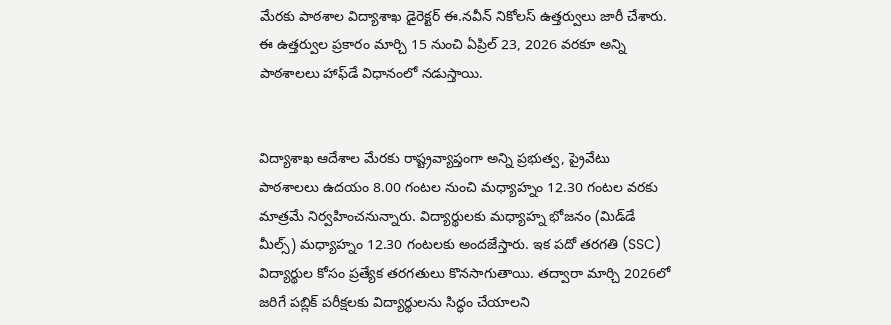మేరకు పాఠశాల విద్యాశాఖ డైరెక్టర్ ఈ.నవీన్ నికోలస్ ఉత్తర్వులు జారీ చేశారు. ఈ ఉత్తర్వుల ప్రకారం మార్చి 15 నుంచి ఏప్రిల్ 23, 2026 వరకూ అన్ని పాఠశాలలు హాఫ్‌డే విధానంలో నడుస్తాయి.


విద్యాశాఖ ఆదేశాల మేరకు రాష్ట్రవ్యాప్తంగా అన్ని ప్రభుత్వ, ప్రైవేటు పాఠశాలలు ఉదయం 8.00 గంటల నుంచి మధ్యాహ్నం 12.30 గంటల వరకు మాత్రమే నిర్వహించనున్నారు. విద్యార్థులకు మధ్యాహ్న భోజనం (మిడ్‌డే మీల్స్) మధ్యాహ్నం 12.30 గంటలకు అందజేస్తారు. ఇక పదో తరగతి (SSC) విద్యార్థుల కోసం ప్రత్యేక తరగతులు కొనసాగుతాయి. తద్వారా మార్చి 2026లో జరిగే పబ్లిక్ పరీక్షలకు విద్యార్థులను సిద్ధం చేయాలని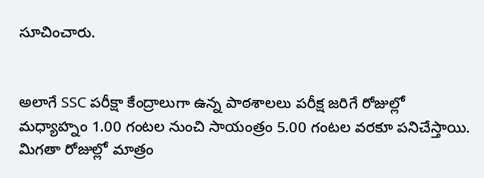సూచించారు.


అలాగే SSC పరీక్షా కేంద్రాలుగా ఉన్న పాఠశాలలు పరీక్ష జరిగే రోజుల్లో మధ్యాహ్నం 1.00 గంటల నుంచి సాయంత్రం 5.00 గంటల వరకూ పనిచేస్తాయి. మిగతా రోజుల్లో మాత్రం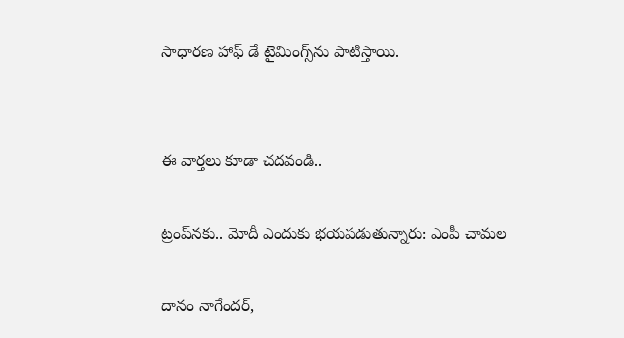సాధారణ హాఫ్ డే టైమింగ్స్‌ను పాటిస్తాయి.


ఈ వార్తలు కూడా చదవండి..

ట్రంప్‌నకు.. మోదీ ఎందుకు భయపడుతున్నారు: ఎంపీ చామల

దానం నాగేందర్‌,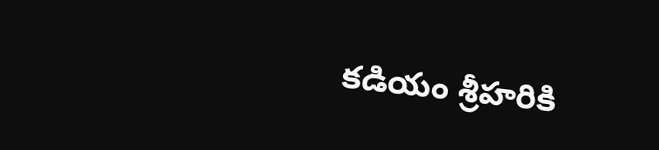కడియం శ్రీహరికి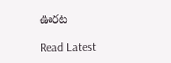ఊరట

Read Latest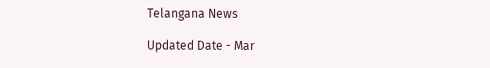Telangana News

Updated Date - Mar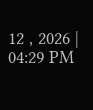12 , 2026 | 04:29 PM